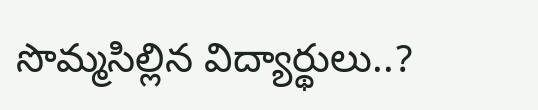సొమ్మసిల్లిన విద్యార్థులు..?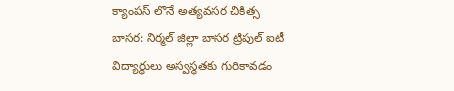క్యాంపస్ లొనే అత్యవసర చికిత్స
బాసర: నిర్మల్ జిల్లా బాసర ట్రిపుల్ ఐటీ విద్యార్థులు అస్వస్థతకు గురికావడం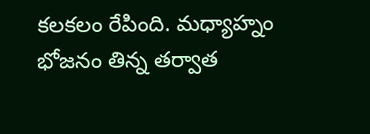కలకలం రేపింది. మధ్యాహ్నం భోజనం తిన్న తర్వాత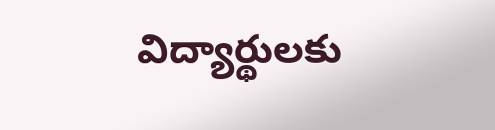విద్యార్థులకు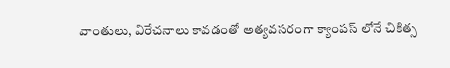వాంతులు, విరేచనాలు కావడంతో అత్యవసరంగా క్యాంపస్ లోనే చికిత్స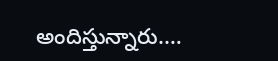అందిస్తున్నారు.…